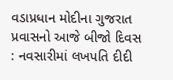વડાપ્રધાન મોદીના ગુજરાત પ્રવાસનો આજે બીજો દિવસ : નવસારીમાં લખપતિ દીદી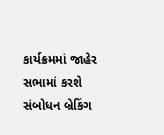કાર્યક્રમમાં જાહેર સભામાં કરશે સંબોધન બ્રેકિંગ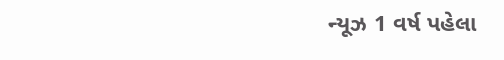ન્યૂઝ 1 વર્ષ પહેલા